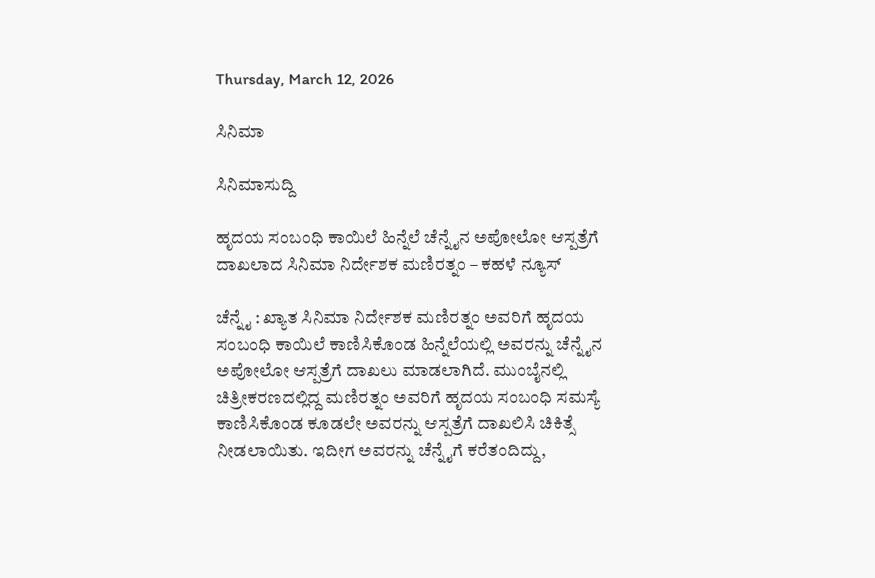Thursday, March 12, 2026

ಸಿನಿಮಾ

ಸಿನಿಮಾಸುದ್ದಿ

ಹೃದಯ ಸಂಬಂಧಿ ಕಾಯಿಲೆ ಹಿನ್ನೆಲೆ ಚೆನ್ನೈನ ಅಪೋಲೋ ಆಸ್ಪತ್ರೆಗೆ ದಾಖಲಾದ ಸಿನಿಮಾ ನಿರ್ದೇಶಕ ಮಣಿರತ್ನಂ – ಕಹಳೆ ನ್ಯೂಸ್

ಚೆನ್ನೈ : ಖ್ಯಾತ ಸಿನಿಮಾ ನಿರ್ದೇಶಕ ಮಣಿರತ್ನಂ ಅವರಿಗೆ ಹೃದಯ ಸಂಬಂಧಿ ಕಾಯಿಲೆ ಕಾಣಿಸಿಕೊಂಡ ಹಿನ್ನೆಲೆಯಲ್ಲಿ ಅವರನ್ನು ಚೆನ್ನೈನ ಅಪೋಲೋ ಆಸ್ಪತ್ರೆಗೆ ದಾಖಲು ಮಾಡಲಾಗಿದೆ. ಮುಂಬೈನಲ್ಲಿ ಚಿತ್ರೀಕರಣದಲ್ಲಿದ್ದ ಮಣಿರತ್ನಂ ಅವರಿಗೆ ಹೃದಯ ಸಂಬಂಧಿ ಸಮಸ್ಯೆ ಕಾಣಿಸಿಕೊಂಡ ಕೂಡಲೇ ಅವರನ್ನು ಆಸ್ಪತ್ರೆಗೆ ದಾಖಲಿಸಿ ಚಿಕಿತ್ಸೆ ನೀಡಲಾಯಿತು. ಇದೀಗ ಅವರನ್ನು ಚೆನ್ನೈಗೆ ಕರೆತಂದಿದ್ದು,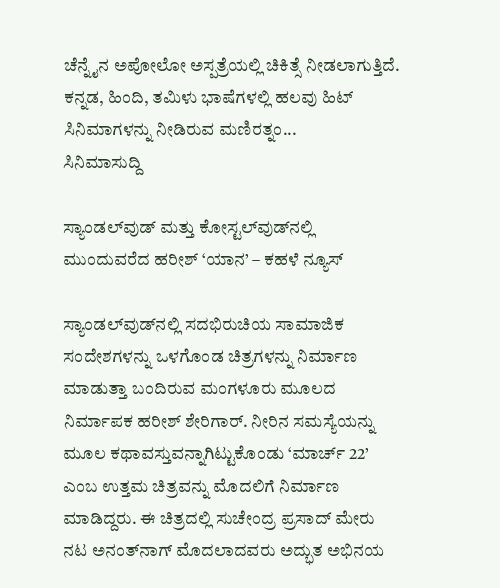ಚೆನ್ನೈನ ಅಪೋಲೋ ಅಸ್ಪತ್ರೆಯಲ್ಲಿ ಚಿಕಿತ್ಸೆ ನೀಡಲಾಗುತ್ತಿದೆ. ಕನ್ನಡ, ಹಿಂದಿ, ತಮಿಳು ಭಾಷೆಗಳಲ್ಲಿ ಹಲವು ಹಿಟ್ ಸಿನಿಮಾಗಳನ್ನು ನೀಡಿರುವ ಮಣಿರತ್ನಂ...
ಸಿನಿಮಾಸುದ್ದಿ

ಸ್ಯಾಂಡಲ್‍ವುಡ್ ಮತ್ತು ಕೋಸ್ಟಲ್‍ವುಡ್‍ನಲ್ಲಿ ಮುಂದುವರೆದ ಹರೀಶ್ ‘ಯಾನ’ – ಕಹಳೆ ನ್ಯೂಸ್

ಸ್ಯಾಂಡಲ್‍ವುಡ್‍ನಲ್ಲಿ ಸದಭಿರುಚಿಯ ಸಾಮಾಜಿಕ ಸಂದೇಶಗಳನ್ನು ಒಳಗೊಂಡ ಚಿತ್ರಗಳನ್ನು ನಿರ್ಮಾಣ ಮಾಡುತ್ತಾ ಬಂದಿರುವ ಮಂಗಳೂರು ಮೂಲದ ನಿರ್ಮಾಪಕ ಹರೀಶ್ ಶೇರಿಗಾರ್. ನೀರಿನ ಸಮಸ್ಯೆಯನ್ನು ಮೂಲ ಕಥಾವಸ್ತುವನ್ನಾಗಿಟ್ಟುಕೊಂಡು ‘ಮಾರ್ಚ್ 22’ ಎಂಬ ಉತ್ತಮ ಚಿತ್ರವನ್ನು ಮೊದಲಿಗೆ ನಿರ್ಮಾಣ ಮಾಡಿದ್ದರು. ಈ ಚಿತ್ರದಲ್ಲಿ ಸುಚೇಂದ್ರ ಪ್ರಸಾದ್ ಮೇರು ನಟ ಅನಂತ್‍ನಾಗ್ ಮೊದಲಾದವರು ಅದ್ಭುತ ಅಭಿನಯ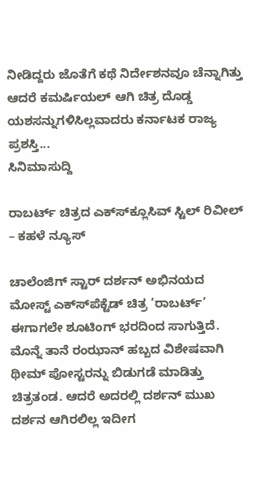ನೀಡಿದ್ದರು ಜೊತೆಗೆ ಕಥೆ ನಿರ್ದೇಶನವೂ ಚೆನ್ನಾಗಿತ್ತು ಆದರೆ ಕಮರ್ಷಿಯಲ್ ಆಗಿ ಚಿತ್ರ ದೊಡ್ಡ ಯಶಸನ್ನುಗಳಿಸಿಲ್ಲವಾದರು ಕರ್ನಾಟಕ ರಾಜ್ಯ ಪ್ರಶಸ್ತಿ...
ಸಿನಿಮಾಸುದ್ದಿ

ರಾಬರ್ಟ್ ಚಿತ್ರದ ಎಕ್ಸ್‍ಕ್ಲೂಸಿವ್ ಸ್ಟಿಲ್ ರಿವೀಲ್ – ಕಹಳೆ ನ್ಯೂಸ್

ಚಾಲೆಂಜಿಗ್ ಸ್ಟಾರ್ ದರ್ಶನ್ ಅಭಿನಯದ ಮೋಸ್ಟ್ ಎಕ್ಸ್‍ಪೆಕ್ಟೆಡ್ ಚಿತ್ರ ‘ರಾಬರ್ಟ್’ ಈಗಾಗಲೇ ಶೂಟಿಂಗ್ ಭರದಿಂದ ಸಾಗುತ್ತಿದೆ. ಮೊನ್ನೆ ತಾನೆ ರಂಝಾನ್ ಹಬ್ಬದ ವಿಶೇಷವಾಗಿ ಥೀಮ್ ಪೋಸ್ಟರನ್ನು ಬಿಡುಗಡೆ ಮಾಡಿತ್ತು ಚಿತ್ರತಂಡ. ಆದರೆ ಅದರಲ್ಲಿ ದರ್ಶನ್ ಮುಖ ದರ್ಶನ ಆಗಿರಲಿಲ್ಲ ಇದೀಗ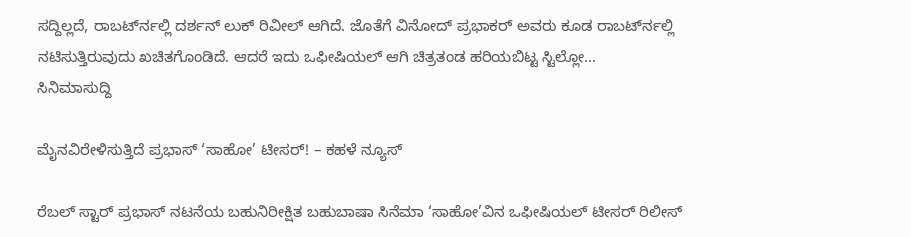ಸದ್ದಿಲ್ಲದೆ, ರಾಬರ್ಟ್‍ನಲ್ಲಿ ದರ್ಶನ್ ಲುಕ್ ರಿವೀಲ್ ಆಗಿದೆ. ಜೊತೆಗೆ ವಿನೋದ್ ಪ್ರಭಾಕರ್ ಅವರು ಕೂಡ ರಾಬರ್ಟ್‍ನಲ್ಲಿ ನಟಿಸುತ್ತಿರುವುದು ಖಚಿತಗೊಂಡಿದೆ. ಆದರೆ ಇದು ಒಫೀಷಿಯಲ್ ಆಗಿ ಚಿತ್ರತಂಡ ಹರಿಯಬಿಟ್ಟ ಸ್ಟಿಲ್ಲೋ...
ಸಿನಿಮಾಸುದ್ದಿ

ಮೈನವಿರೇಳಿಸುತ್ತಿದೆ ಪ್ರಭಾಸ್ ‘ಸಾಹೋ’ ಟೀಸರ್! – ಕಹಳೆ ನ್ಯೂಸ್

ರೆಬಲ್ ಸ್ಟಾರ್ ಪ್ರಭಾಸ್ ನಟನೆಯ ಬಹುನಿರೀಕ್ಷಿತ ಬಹುಬಾಷಾ ಸಿನೆಮಾ ‘ಸಾಹೋ’ವಿನ ಒಫೀಷಿಯಲ್ ಟೀಸರ್ ರಿಲೀಸ್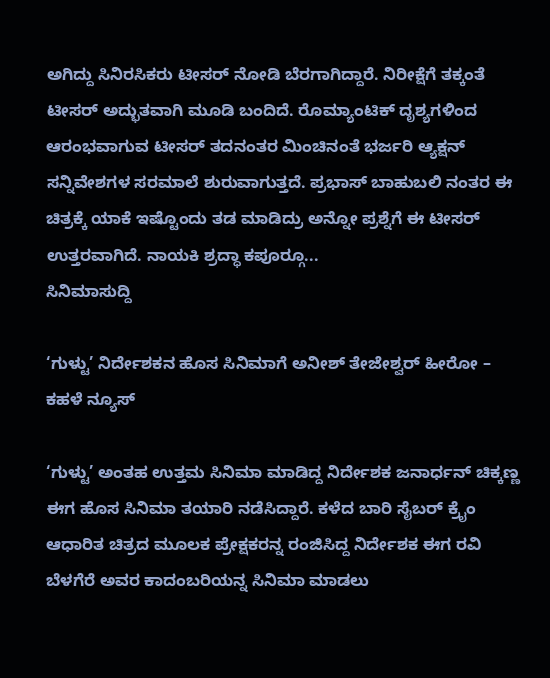ಅಗಿದ್ದು ಸಿನಿರಸಿಕರು ಟೀಸರ್ ನೋಡಿ ಬೆರಗಾಗಿದ್ದಾರೆ. ನಿರೀಕ್ಷೆಗೆ ತಕ್ಕಂತೆ ಟೀಸರ್ ಅದ್ಭುತವಾಗಿ ಮೂಡಿ ಬಂದಿದೆ. ರೊಮ್ಯಾಂಟಿಕ್ ದೃಶ್ಯಗಳಿಂದ ಆರಂಭವಾಗುವ ಟೀಸರ್ ತದನಂತರ ಮಿಂಚಿನಂತೆ ಭರ್ಜರಿ ಆ್ಯಕ್ಷನ್ ಸನ್ನಿವೇಶಗಳ ಸರಮಾಲೆ ಶುರುವಾಗುತ್ತದೆ. ಪ್ರಭಾಸ್ ಬಾಹುಬಲಿ ನಂತರ ಈ ಚಿತ್ರಕ್ಕೆ ಯಾಕೆ ಇಷ್ಟೊಂದು ತಡ ಮಾಡಿದ್ರು ಅನ್ನೋ ಪ್ರಶ್ನೆಗೆ ಈ ಟೀಸರ್ ಉತ್ತರವಾಗಿದೆ. ನಾಯಕಿ ಶ್ರದ್ಧಾ ಕಪೂರ್‍ಗೂ...
ಸಿನಿಮಾಸುದ್ದಿ

‘ಗುಳ್ಟು’ ನಿರ್ದೇಶಕನ ಹೊಸ ಸಿನಿಮಾಗೆ ಅನೀಶ್ ತೇಜೇಶ್ವರ್ ಹೀರೋ – ಕಹಳೆ ನ್ಯೂಸ್

‘ಗುಳ್ಟು’ ಅಂತಹ ಉತ್ತಮ ಸಿನಿಮಾ ಮಾಡಿದ್ದ ನಿರ್ದೇಶಕ ಜನಾರ್ಧನ್ ಚಿಕ್ಕಣ್ಣ ಈಗ ಹೊಸ ಸಿನಿಮಾ ತಯಾರಿ ನಡೆಸಿದ್ದಾರೆ. ಕಳೆದ ಬಾರಿ ಸೈಬರ್ ಕ್ರೈಂ ಆಧಾರಿತ ಚಿತ್ರದ ಮೂಲಕ ಪ್ರೇಕ್ಷಕರನ್ನ ರಂಜಿಸಿದ್ದ ನಿರ್ದೇಶಕ ಈಗ ರವಿ ಬೆಳಗೆರೆ ಅವರ ಕಾದಂಬರಿಯನ್ನ ಸಿನಿಮಾ ಮಾಡಲು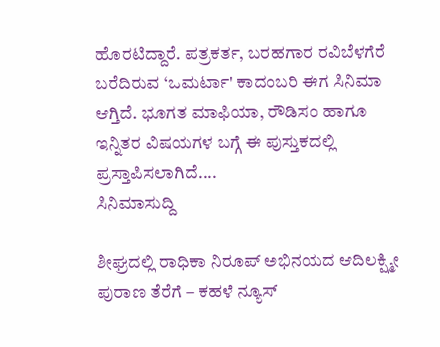ಹೊರಟಿದ್ದಾರೆ. ಪತ್ರಕರ್ತ, ಬರಹಗಾರ ರವಿಬೆಳಗೆರೆ ಬರೆದಿರುವ ‘ಒಮರ್ಟಾ' ಕಾದಂಬರಿ ಈಗ ಸಿನಿಮಾ ಆಗ್ತಿದೆ. ಭೂಗತ ಮಾಫಿಯಾ, ರೌಡಿಸಂ ಹಾಗೂ ಇನ್ನಿತರ ವಿಷಯಗಳ ಬಗ್ಗೆ ಈ ಪುಸ್ತುಕದಲ್ಲಿ ಪ್ರಸ್ತಾಪಿಸಲಾಗಿದೆ....
ಸಿನಿಮಾಸುದ್ದಿ

ಶೀಘ್ರದಲ್ಲಿ ರಾಧಿಕಾ ನಿರೂಪ್ ಅಭಿನಯದ ಆದಿಲಕ್ಷ್ಮೀ ಪುರಾಣ ತೆರೆಗೆ – ಕಹಳೆ ನ್ಯೂಸ್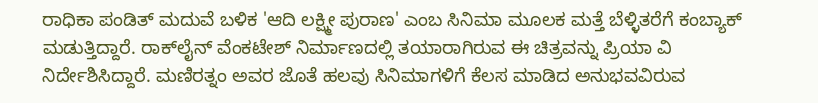ರಾಧಿಕಾ ಪಂಡಿತ್ ಮದುವೆ ಬಳಿಕ 'ಆದಿ ಲಕ್ಷ್ಮೀ ಪುರಾಣ' ಎಂಬ ಸಿನಿಮಾ ಮೂಲಕ ಮತ್ತೆ ಬೆಳ್ಳಿತರೆಗೆ ಕಂಬ್ಯಾಕ್ ಮಡುತ್ತಿದ್ದಾರೆ. ರಾಕ್‍ಲೈನ್ ವೆಂಕಟೇಶ್ ನಿರ್ಮಾಣದಲ್ಲಿ ತಯಾರಾಗಿರುವ ಈ ಚಿತ್ರವನ್ನು ಪ್ರಿಯಾ ವಿ ನಿರ್ದೇಶಿಸಿದ್ದಾರೆ. ಮಣಿರತ್ನಂ ಅವರ ಜೊತೆ ಹಲವು ಸಿನಿಮಾಗಳಿಗೆ ಕೆಲಸ ಮಾಡಿದ ಅನುಭವವಿರುವ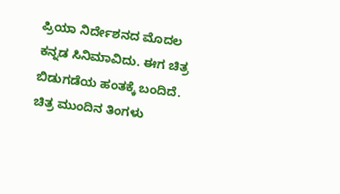ಪ್ರಿಯಾ ನಿರ್ದೇಶನದ ಮೊದಲ ಕನ್ನಡ ಸಿನಿಮಾವಿದು. ಈಗ ಚಿತ್ರ ಬಿಡುಗಡೆಯ ಹಂತಕ್ಕೆ ಬಂದಿದೆ. ಚಿತ್ರ ಮುಂದಿನ ತಿಂಗಳು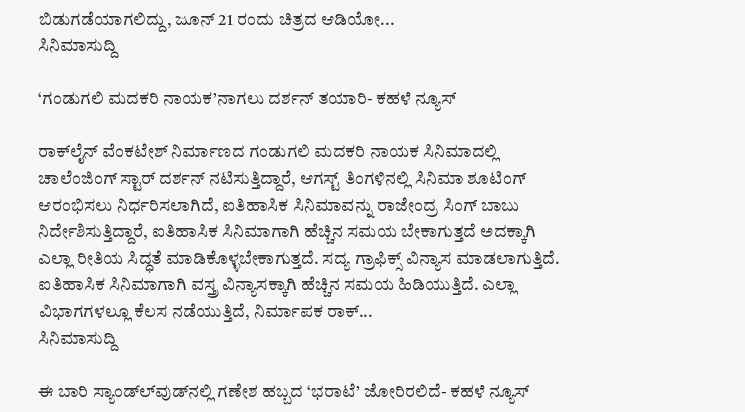ಬಿಡುಗಡೆಯಾಗಲಿದ್ದು, ಜೂನ್ 21 ರಂದು ಚಿತ್ರದ ಆಡಿಯೋ...
ಸಿನಿಮಾಸುದ್ದಿ

‘ಗಂಡುಗಲಿ ಮದಕರಿ ನಾಯಕ’ನಾಗಲು ದರ್ಶನ್ ತಯಾರಿ- ಕಹಳೆ ನ್ಯೂಸ್

ರಾಕ್‍ಲೈನ್ ವೆಂಕಟೇಶ್ ನಿರ್ಮಾಣದ ಗಂಡುಗಲಿ ಮದಕರಿ ನಾಯಕ ಸಿನಿಮಾದಲ್ಲಿ ಚಾಲೆಂಜಿಂಗ್ ಸ್ಟಾರ್ ದರ್ಶನ್ ನಟಿಸುತ್ತಿದ್ದಾರೆ, ಆಗಸ್ಟ್ ತಿಂಗಳಿನಲ್ಲಿ ಸಿನಿಮಾ ಶೂಟಿಂಗ್ ಆರಂಭಿಸಲು ನಿರ್ಧರಿಸಲಾಗಿದೆ, ಐತಿಹಾಸಿಕ ಸಿನಿಮಾವನ್ನು ರಾಜೇಂದ್ರ ಸಿಂಗ್ ಬಾಬು ನಿರ್ದೇಶಿಸುತ್ತಿದ್ದಾರೆ, ಐತಿಹಾಸಿಕ ಸಿನಿಮಾಗಾಗಿ ಹೆಚ್ಚಿನ ಸಮಯ ಬೇಕಾಗುತ್ತದೆ ಅದಕ್ಕಾಗಿ ಎಲ್ಲಾ ರೀತಿಯ ಸಿದ್ಧತೆ ಮಾಡಿಕೊಳ್ಳಬೇಕಾಗುತ್ತದೆ. ಸದ್ಯ ಗ್ರಾಫಿಕ್ಸ್ ವಿನ್ಯಾಸ ಮಾಡಲಾಗುತ್ತಿದೆ. ಐತಿಹಾಸಿಕ ಸಿನಿಮಾಗಾಗಿ ವಸ್ತ್ರ ವಿನ್ಯಾಸಕ್ಕಾಗಿ ಹೆಚ್ಚಿನ ಸಮಯ ಹಿಡಿಯುತ್ತಿದೆ. ಎಲ್ಲಾ ವಿಭಾಗಗಳಲ್ಲೂ ಕೆಲಸ ನಡೆಯುತ್ತಿದೆ, ನಿರ್ಮಾಪಕ ರಾಕ್...
ಸಿನಿಮಾಸುದ್ದಿ

ಈ ಬಾರಿ ಸ್ಯಾಂಡ್‍ಲ್‍ವುಡ್‍ನಲ್ಲಿ ಗಣೇಶ ಹಬ್ಬದ ‘ಭರಾಟೆ’ ಜೋರಿರಲಿದೆ- ಕಹಳೆ ನ್ಯೂಸ್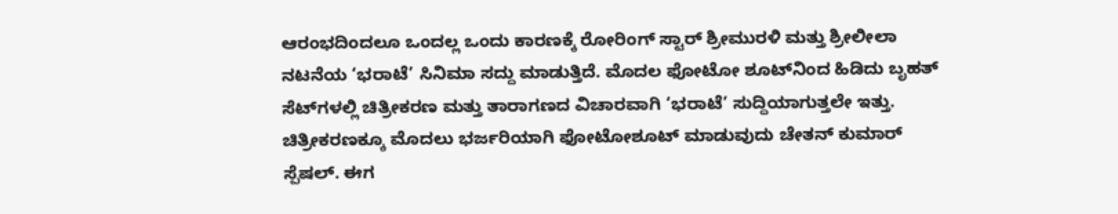ಆರಂಭದಿಂದಲೂ ಒಂದಲ್ಲ ಒಂದು ಕಾರಣಕ್ಕೆ ರೋರಿಂಗ್ ಸ್ಟಾರ್ ಶ್ರೀಮುರಳಿ ಮತ್ತು ಶ್ರೀಲೀಲಾ ನಟನೆಯ ‘ಭರಾಟೆ’ ಸಿನಿಮಾ ಸದ್ದು ಮಾಡುತ್ತಿದೆ. ಮೊದಲ ಫೋಟೋ ಶೂಟ್‍ನಿಂದ ಹಿಡಿದು ಬೃಹತ್ ಸೆಟ್‍ಗಳಲ್ಲಿ ಚಿತ್ರೀಕರಣ ಮತ್ತು ತಾರಾಗಣದ ವಿಚಾರವಾಗಿ ‘ಭರಾಟೆ’ ಸುದ್ದಿಯಾಗುತ್ತಲೇ ಇತ್ತು. ಚಿತ್ರೀಕರಣಕ್ಕೂ ಮೊದಲು ಭರ್ಜರಿಯಾಗಿ ಫೋಟೋಶೂಟ್ ಮಾಡುವುದು ಚೇತನ್ ಕುಮಾರ್ ಸ್ಪೆಷಲ್. ಈಗ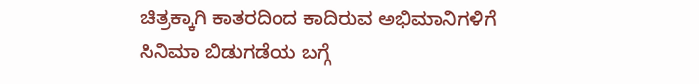ಚಿತ್ರಕ್ಕಾಗಿ ಕಾತರದಿಂದ ಕಾದಿರುವ ಅಭಿಮಾನಿಗಳಿಗೆ ಸಿನಿಮಾ ಬಿಡುಗಡೆಯ ಬಗ್ಗೆ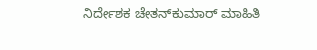ನಿರ್ದೇಶಕ ಚೇತನ್‍ಕುಮಾರ್ ಮಾಹಿತಿ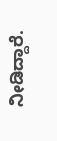ನೀಡಿದ್ದಾರೆ.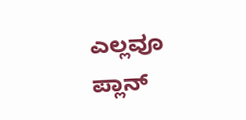ಎಲ್ಲವೂ ಪ್ಲಾನ್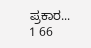ಪ್ರಕಾರ...
1 66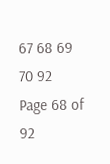67 68 69 70 92
Page 68 of 92